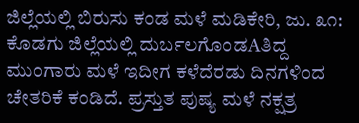ಜಿಲ್ಲೆಯಲ್ಲಿ ಬಿರುಸು ಕಂಡ ಮಳೆ ಮಡಿಕೇರಿ, ಜು. ೩೧: ಕೊಡಗು ಜಿಲ್ಲೆಯಲ್ಲಿ ದುರ್ಬಲಗೊಂಡAತಿದ್ದ ಮುಂಗಾರು ಮಳೆ ಇದೀಗ ಕಳೆದೆರಡು ದಿನಗಳಿಂದ ಚೇತರಿಕೆ ಕಂಡಿದೆ. ಪ್ರಸ್ತುತ ಪುಷ್ಯ ಮಳೆ ನಕ್ಷತ್ರ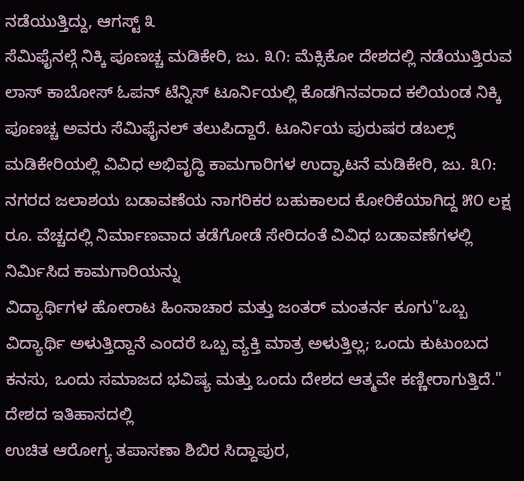ನಡೆಯುತ್ತಿದ್ದು, ಆಗಸ್ಟ್ ೩
ಸೆಮಿಫೈನಲ್ಗೆ ನಿಕ್ಕಿ ಪೂಣಚ್ಚ ಮಡಿಕೇರಿ, ಜು. ೩೧: ಮೆಕ್ಸಿಕೋ ದೇಶದಲ್ಲಿ ನಡೆಯುತ್ತಿರುವ ಲಾಸ್ ಕಾಬೋಸ್ ಓಪನ್ ಟೆನ್ನಿಸ್ ಟೂರ್ನಿಯಲ್ಲಿ ಕೊಡಗಿನವರಾದ ಕಲಿಯಂಡ ನಿಕ್ಕಿ ಪೂಣಚ್ಚ ಅವರು ಸೆಮಿಫೈನಲ್ ತಲುಪಿದ್ದಾರೆ. ಟೂರ್ನಿಯ ಪುರುಷರ ಡಬಲ್ಸ್
ಮಡಿಕೇರಿಯಲ್ಲಿ ವಿವಿಧ ಅಭಿವೃದ್ಧಿ ಕಾಮಗಾರಿಗಳ ಉದ್ಘಾಟನೆ ಮಡಿಕೇರಿ, ಜು. ೩೧: ನಗರದ ಜಲಾಶಯ ಬಡಾವಣೆಯ ನಾಗರಿಕರ ಬಹುಕಾಲದ ಕೋರಿಕೆಯಾಗಿದ್ದ ೫೦ ಲಕ್ಷ ರೂ. ವೆಚ್ಚದಲ್ಲಿ ನಿರ್ಮಾಣವಾದ ತಡೆಗೋಡೆ ಸೇರಿದಂತೆ ವಿವಿಧ ಬಡಾವಣೆಗಳಲ್ಲಿ ನಿರ್ಮಿಸಿದ ಕಾಮಗಾರಿಯನ್ನು
ವಿದ್ಯಾರ್ಥಿಗಳ ಹೋರಾಟ ಹಿಂಸಾಚಾರ ಮತ್ತು ಜಂತರ್ ಮಂತರ್ನ ಕೂಗು"ಒಬ್ಬ ವಿದ್ಯಾರ್ಥಿ ಅಳುತ್ತಿದ್ದಾನೆ ಎಂದರೆ ಒಬ್ಬ ವ್ಯಕ್ತಿ ಮಾತ್ರ ಅಳುತ್ತಿಲ್ಲ; ಒಂದು ಕುಟುಂಬದ ಕನಸು, ಒಂದು ಸಮಾಜದ ಭವಿಷ್ಯ ಮತ್ತು ಒಂದು ದೇಶದ ಆತ್ಮವೇ ಕಣ್ಣೀರಾಗುತ್ತಿದೆ." ದೇಶದ ಇತಿಹಾಸದಲ್ಲಿ
ಉಚಿತ ಆರೋಗ್ಯ ತಪಾಸಣಾ ಶಿಬಿರ ಸಿದ್ದಾಪುರ,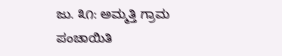ಜು. ೩೧: ಅಮ್ಮತ್ತಿ ಗ್ರಾಮ ಪಂಚಾಯಿತಿ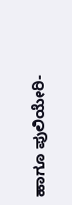ಹಾಗೂ ಪುಲಿಯೇರಿ-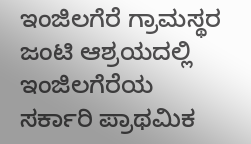ಇಂಜಿಲಗೆರೆ ಗ್ರಾಮಸ್ಥರ ಜಂಟಿ ಆಶ್ರಯದಲ್ಲಿ ಇಂಜಿಲಗೆರೆಯ ಸರ್ಕಾರಿ ಪ್ರಾಥಮಿಕ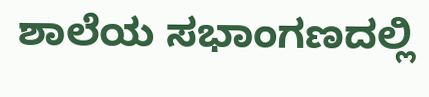ಶಾಲೆಯ ಸಭಾಂಗಣದಲ್ಲಿ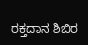ರಕ್ತದಾನ ಶಿಬಿರ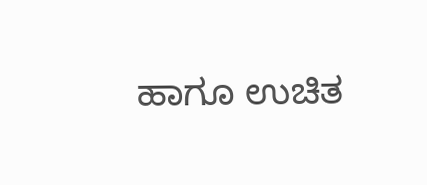ಹಾಗೂ ಉಚಿತ